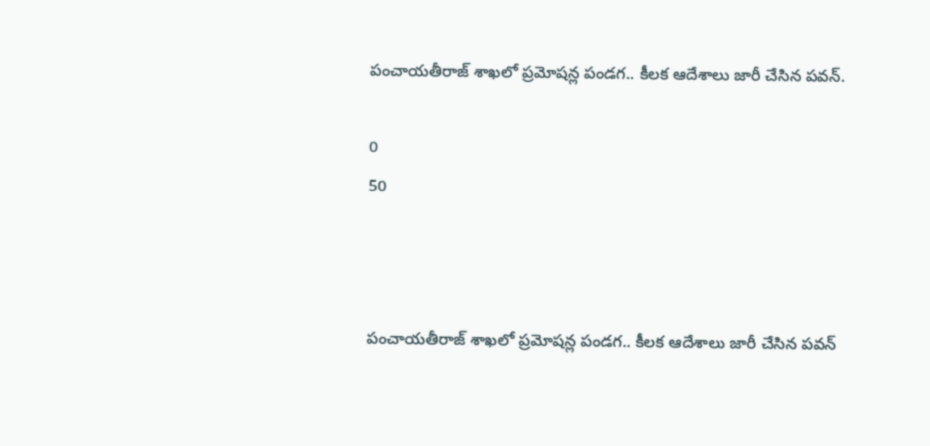పంచాయతీరాజ్ శాఖ‌లో ప్రమోషన్ల పండగ.. కీలక ఆదేశాలు జారీ చేసిన పవన్.

0
50



పంచాయతీరాజ్ శాఖ‌లో ప్రమోషన్ల పండగ.. కీలక ఆదేశాలు జారీ చేసిన పవన్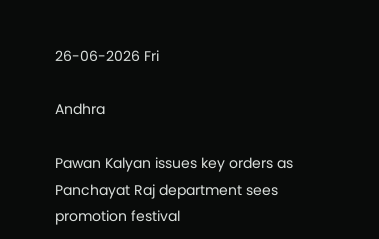26-06-2026 Fri

Andhra

Pawan Kalyan issues key orders as Panchayat Raj department sees promotion festival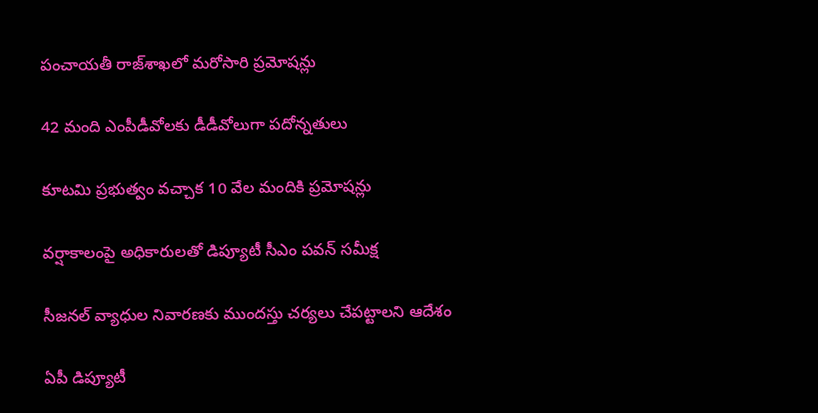పంచాయతీ రాజ్‌శాఖలో మరోసారి ప్రమోషన్లు

42 మంది ఎంపీడీవోలకు డీడీవోలుగా పదోన్నతులు

కూటమి ప్రభుత్వం వచ్చాక 10 వేల మందికి ప్రమోషన్లు

వర్షాకాలంపై అధికారులతో డిప్యూటీ సీఎం పవన్ సమీక్ష

సీజనల్ వ్యాధుల నివారణకు ముందస్తు చర్యలు చేపట్టాలని ఆదేశం

ఏపీ డిప్యూటీ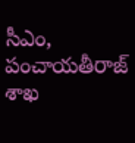సీఎం, పంచాయతీరాజ్‌ శాఖ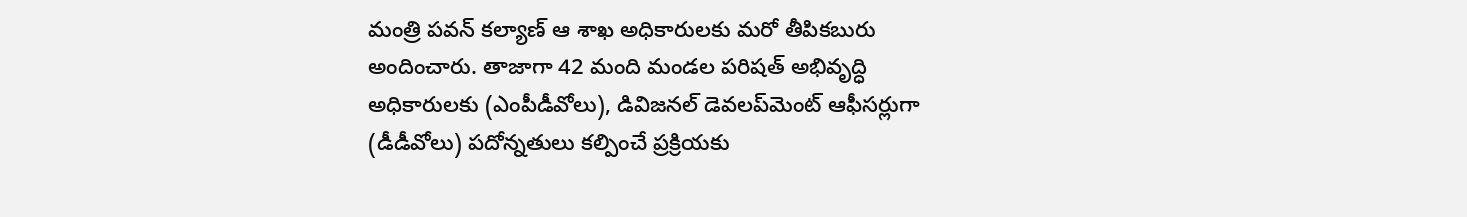మంత్రి పవన్ కల్యాణ్ ఆ శాఖ అధికారులకు మరో తీపికబురు అందించారు. తాజాగా 42 మంది మండల పరిషత్ అభివృద్ధి అధికారులకు (ఎంపీడీవోలు), డివిజనల్ డెవలప్‌మెంట్ ఆఫీసర్లుగా (డీడీవోలు) పదోన్నతులు కల్పించే ప్రక్రియకు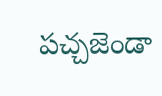పచ్చజెండా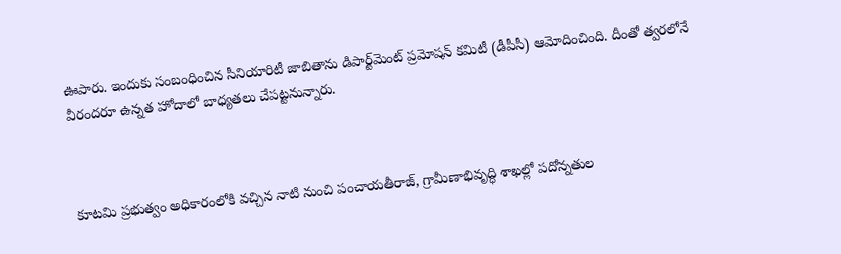ఊపారు. ఇందుకు సంబంధించిన సీనియారిటీ జాబితాను డిపార్ట్‌మెంట్‌ ప్రమోషన్‌ కమిటీ (డీపీసీ) ఆమోదించింది. దీంతో త్వరలోనే వీరందరూ ఉన్నత హోదాలో బాధ్యతలు చేపట్టనున్నారు.



కూటమి ప్రభుత్వం అధికారంలోకి వచ్చిన నాటి నుంచి పంచాయతీరాజ్‌, గ్రామీణాభివృద్ధి శాఖల్లో పదోన్నతుల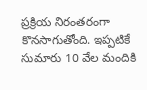ప్రక్రియ నిరంతరంగా కొనసాగుతోంది. ఇప్పటికే సుమారు 10 వేల మందికి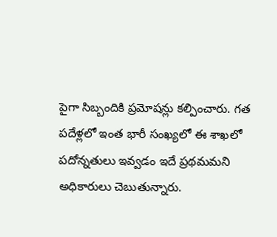పైగా సిబ్బందికి ప్రమోషన్లు కల్పించారు. గత పదేళ్లలో ఇంత భారీ సంఖ్యలో ఈ శాఖలో పదోన్నతులు ఇవ్వడం ఇదే ప్రథమమని అధికారులు చెబుతున్నారు.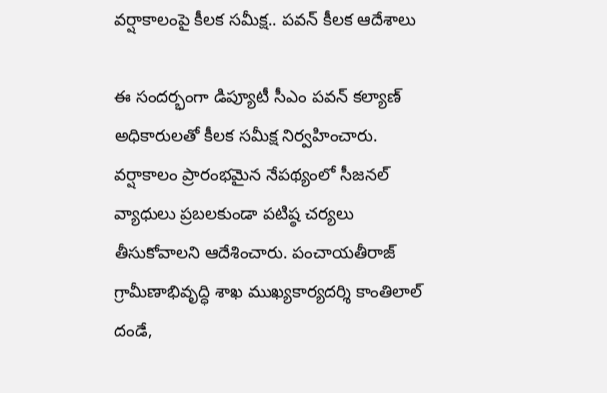వర్షాకాలంపై కీలక సమీక్ష.. పవన్ కీలక ఆదేశాలు

ఈ సందర్భంగా డిప్యూటీ సీఎం పవన్ కల్యాణ్ అధికారులతో కీలక సమీక్ష నిర్వహించారు. వర్షాకాలం ప్రారంభమైన నేపథ్యంలో సీజనల్ వ్యాధులు ప్రబలకుండా పటిష్ఠ‌ చర్యలు తీసుకోవాలని ఆదేశించారు. పంచాయతీరాజ్ గ్రామీణాభివృద్ధి శాఖ ముఖ్యకార్యదర్శి కాంతిలాల్ దండే,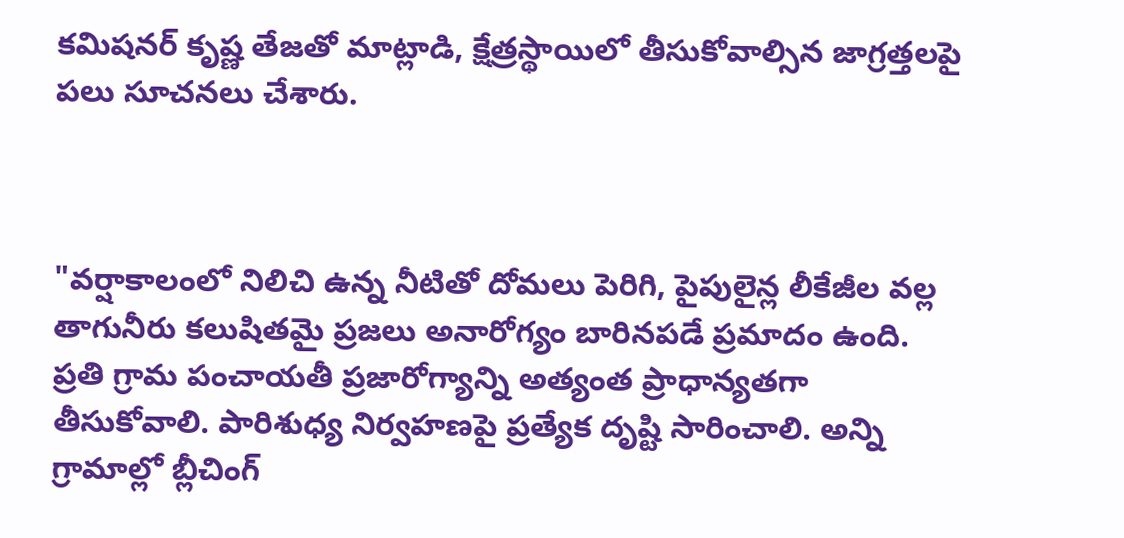కమిషనర్ కృష్ణ తేజతో మాట్లాడి, క్షేత్రస్థాయిలో తీసుకోవాల్సిన జాగ్రత్తలపై పలు సూచనలు చేశారు.



"వర్షాకాలంలో నిలిచి ఉన్న నీటితో దోమలు పెరిగి, పైపులైన్ల లీకేజీల వల్ల తాగునీరు కలుషితమై ప్రజలు అనారోగ్యం బారినపడే ప్రమాదం ఉంది. ప్రతి గ్రామ పంచాయతీ ప్రజారోగ్యాన్ని అత్యంత ప్రాధాన్యతగా తీసుకోవాలి. పారిశుధ్య నిర్వహణపై ప్రత్యేక దృష్టి సారించాలి. అన్ని గ్రామాల్లో బ్లీచింగ్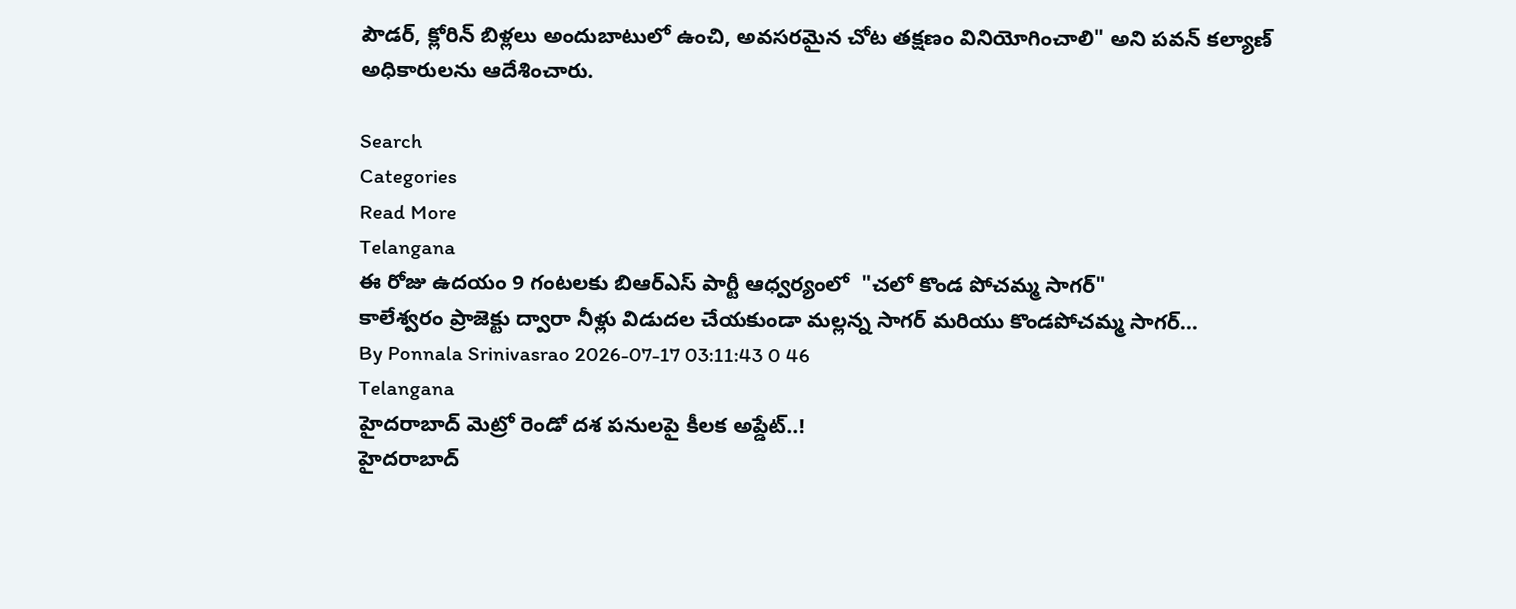పౌడర్, క్లోరిన్ బిళ్లలు అందుబాటులో ఉంచి, అవసరమైన చోట తక్షణం వినియోగించాలి" అని పవన్ కల్యాణ్ అధికారులను ఆదేశించారు.

Search
Categories
Read More
Telangana
ఈ రోజు ఉదయం 9 గంటలకు బిఆర్ఎస్ పార్టీ ఆధ్వర్యంలో  "చలో కొండ పోచమ్మ సాగర్"
కాలేశ్వరం ప్రాజెక్టు ద్వారా నీళ్లు విడుదల చేయకుండా మల్లన్న సాగర్ మరియు కొండపోచమ్మ సాగర్...
By Ponnala Srinivasrao 2026-07-17 03:11:43 0 46
Telangana
హైదరాబాద్ మెట్రో రెండో దశ పనులపై కీలక అప్డేట్..!
హైదరాబాద్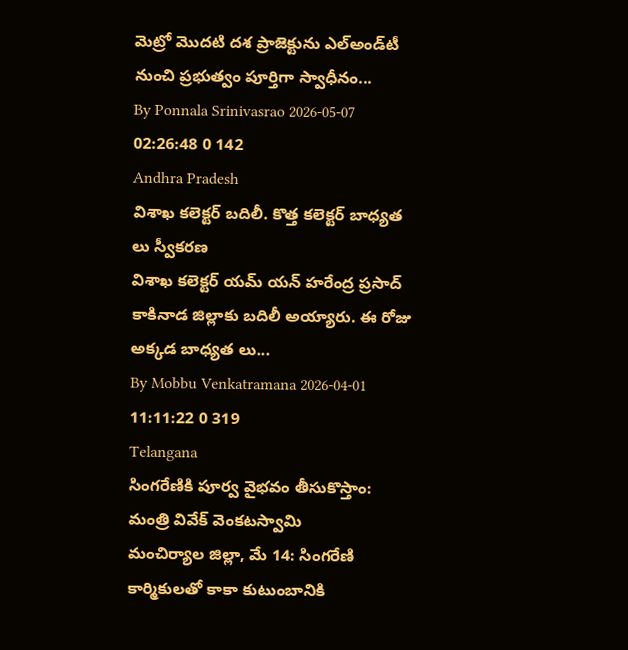మెట్రో మొదటి దశ ప్రాజెక్టును ఎల్‌అండ్‌టీ నుంచి ప్రభుత్వం పూర్తిగా స్వాధీనం...
By Ponnala Srinivasrao 2026-05-07 02:26:48 0 142
Andhra Pradesh
విశాఖ కలెక్టర్ బదిలీ. కొత్త కలెక్టర్ బాధ్యత లు స్వీకరణ
విశాఖ కలెక్టర్ యమ్ యన్ హరేంద్ర ప్రసాద్ కాకినాడ జిల్లాకు బదిలీ అయ్యారు. ఈ రోజు అక్కడ బాధ్యత లు...
By Mobbu Venkatramana 2026-04-01 11:11:22 0 319
Telangana
సింగరేణికి పూర్వ వైభవం తీసుకొస్తాం: మంత్రి వివేక్ వెంకటస్వామి
మంచిర్యాల జిల్లా, మే 14: సింగరేణి కార్మికులతో కాకా కుటుంబానికి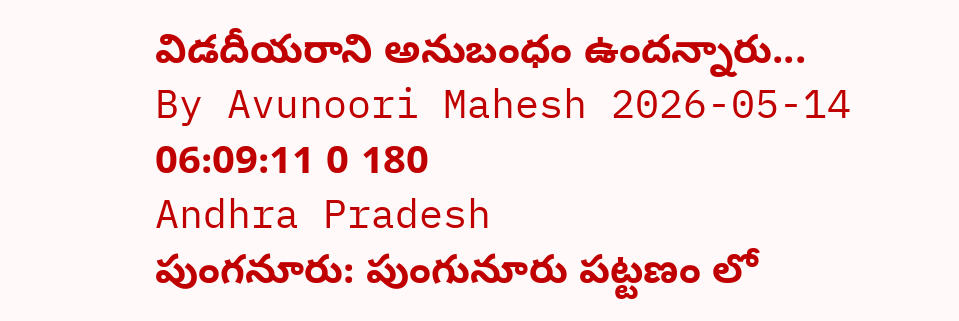విడదీయరాని అనుబంధం ఉందన్నారు...
By Avunoori Mahesh 2026-05-14 06:09:11 0 180
Andhra Pradesh
పుంగనూరు: పుంగునూరు పట్టణం లో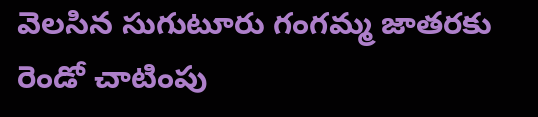వెలసిన సుగుటూరు గంగమ్మ జాతరకు రెండో చాటింపు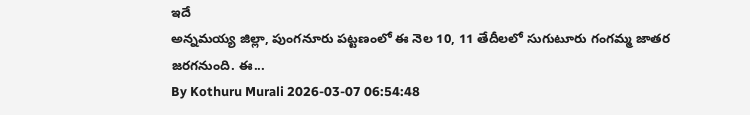ఇదే
అన్నమయ్య జిల్లా, పుంగనూరు పట్టణంలో ఈ నెల 10, 11 తేదీలలో సుగుటూరు గంగమ్మ జాతర జరగనుంది. ఈ...
By Kothuru Murali 2026-03-07 06:54:48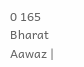0 165
Bharat Aawaz |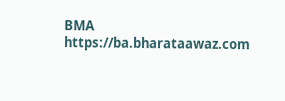BMA https://ba.bharataawaz.com